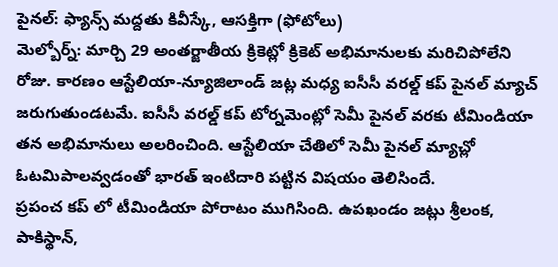పైనల్: ఫ్యాన్స్ మద్దతు కివీస్కే, ఆసక్తిగా (ఫోటోలు)
మెల్బోర్న్: మార్చి 29 అంతర్జాతీయ క్రికెట్లో క్రికెట్ అభిమానులకు మరిచిపోలేని రోజు. కారణం ఆస్టేలియా-న్యూజిలాండ్ జట్ల మధ్య ఐసీసీ వరల్డ్ కప్ పైనల్ మ్యాచ్ జరుగుతుండటమే. ఐసీసీ వరల్డ్ కప్ టోర్నమెంట్లో సెమీ పైనల్ వరకు టీమిండియా తన అభిమానులు అలరించింది. ఆస్టేలియా చేతిలో సెమీ పైనల్ మ్యాచ్లో ఓటమిపాలవ్వడంతో భారత్ ఇంటిదారి పట్టిన విషయం తెలిసిందే.
ప్రపంచ కప్ లో టీమిండియా పోరాటం ముగిసింది. ఉపఖండం జట్లు శ్రీలంక, పాకిస్థాన్,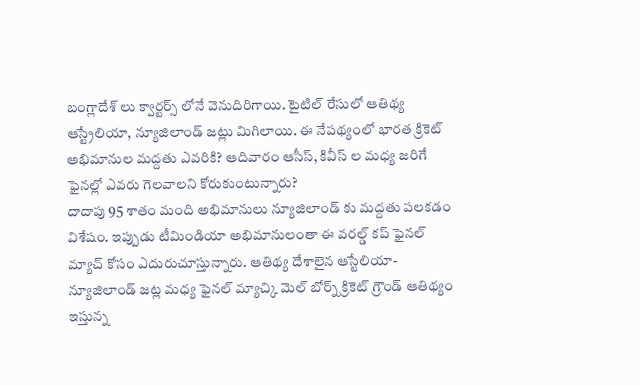బంగ్లాదేశ్ లు క్వార్టర్స్ లోనే వెనుదిరిగాయి. టైటిల్ రేసులో ఆతిథ్య ఆస్ట్రేలియా, న్యూజిలాండ్ జట్లు మిగిలాయి. ఈ నేపథ్యంలో భారత క్రికెట్ అభిమానుల మద్దతు ఎవరికి? ఆదివారం ఆసీస్, కివీస్ ల మధ్య జరిగే ఫైనల్లో ఎవరు గెలవాలని కోరుకుంటున్నారు?
దాదాపు 95 శాతం మంది అభిమానులు న్యూజిలాండ్ కు మద్దతు పలకడం విశేషం. ఇప్పుడు టీమిండియా అభిమానులంతా ఈ వరల్డ్ కప్ ఫైనల్ మ్యాచ్ కోసం ఎదురుచూస్తున్నారు. ఆతిథ్య దేశాలైన ఆస్టేలియా-న్యూజిలాండ్ జట్ల మధ్య ఫైనల్ మ్యాచ్కి మెల్ బోర్న్ క్రికెట్ గ్రౌండ్ ఆతిథ్యం ఇస్తున్న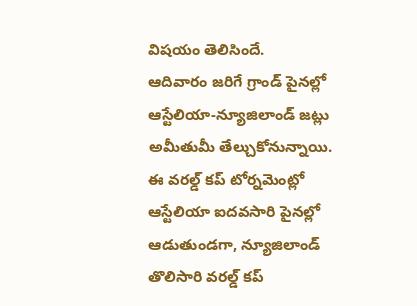విషయం తెలిసిందే.
ఆదివారం జరిగే గ్రాండ్ పైనల్లో ఆస్టేలియా-న్యూజిలాండ్ జట్లు అమీతుమీ తేల్చుకోనున్నాయి. ఈ వరల్డ్ కప్ టోర్నమెంట్లో ఆస్టేలియా ఐదవసారి పైనల్లో ఆడుతుండగా, న్యూజిలాండ్ తొలిసారి వరల్డ్ కప్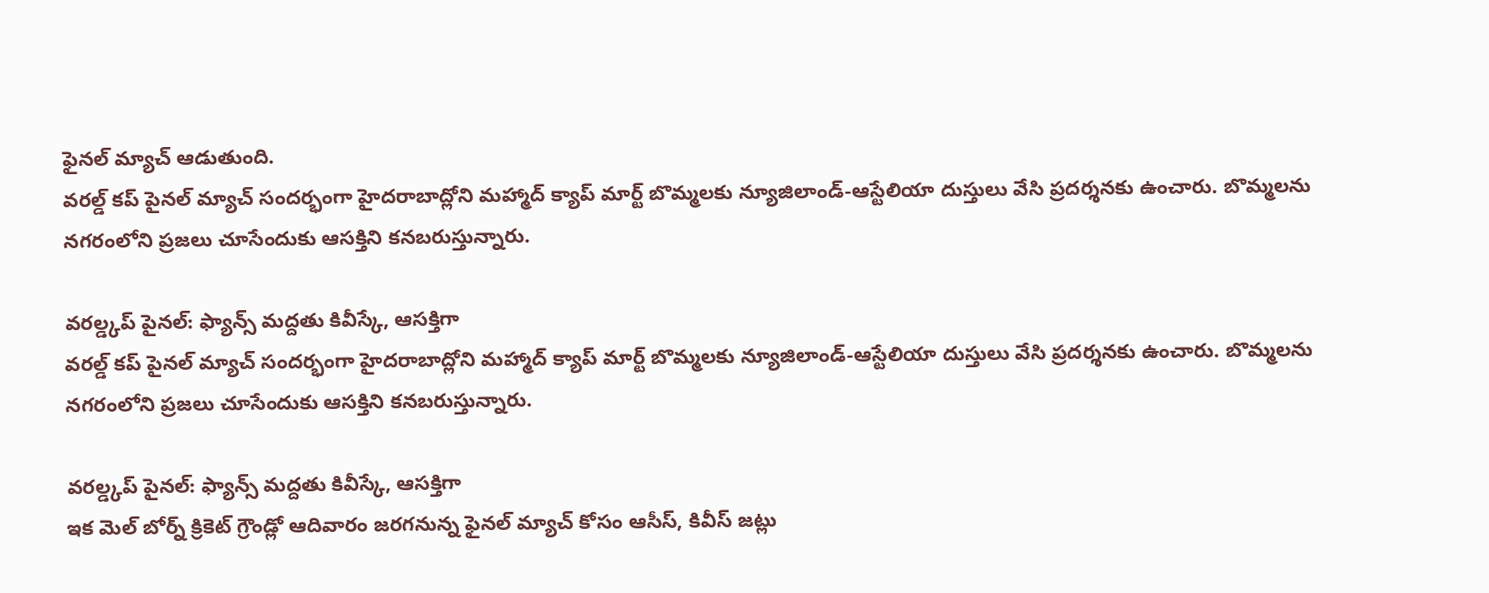ఫైనల్ మ్యాచ్ ఆడుతుంది.
వరల్డ్ కప్ పైనల్ మ్యాచ్ సందర్భంగా హైదరాబాద్లోని మహ్మాద్ క్యాప్ మార్ట్ బొమ్మలకు న్యూజిలాండ్-ఆస్టేలియా దుస్తులు వేసి ప్రదర్శనకు ఉంచారు. బొమ్మలను నగరంలోని ప్రజలు చూసేందుకు ఆసక్తిని కనబరుస్తున్నారు.

వరల్డ్కప్ పైనల్: ఫ్యాన్స్ మద్దతు కివీస్కే, ఆసక్తిగా
వరల్డ్ కప్ పైనల్ మ్యాచ్ సందర్భంగా హైదరాబాద్లోని మహ్మాద్ క్యాప్ మార్ట్ బొమ్మలకు న్యూజిలాండ్-ఆస్టేలియా దుస్తులు వేసి ప్రదర్శనకు ఉంచారు. బొమ్మలను నగరంలోని ప్రజలు చూసేందుకు ఆసక్తిని కనబరుస్తున్నారు.

వరల్డ్కప్ పైనల్: ఫ్యాన్స్ మద్దతు కివీస్కే, ఆసక్తిగా
ఇక మెల్ బోర్న్ క్రికెట్ గ్రౌండ్లో ఆదివారం జరగనున్న ఫైనల్ మ్యాచ్ కోసం ఆసీస్, కివీస్ జట్లు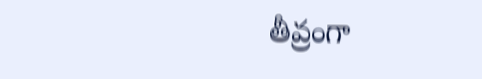తీవ్రంగా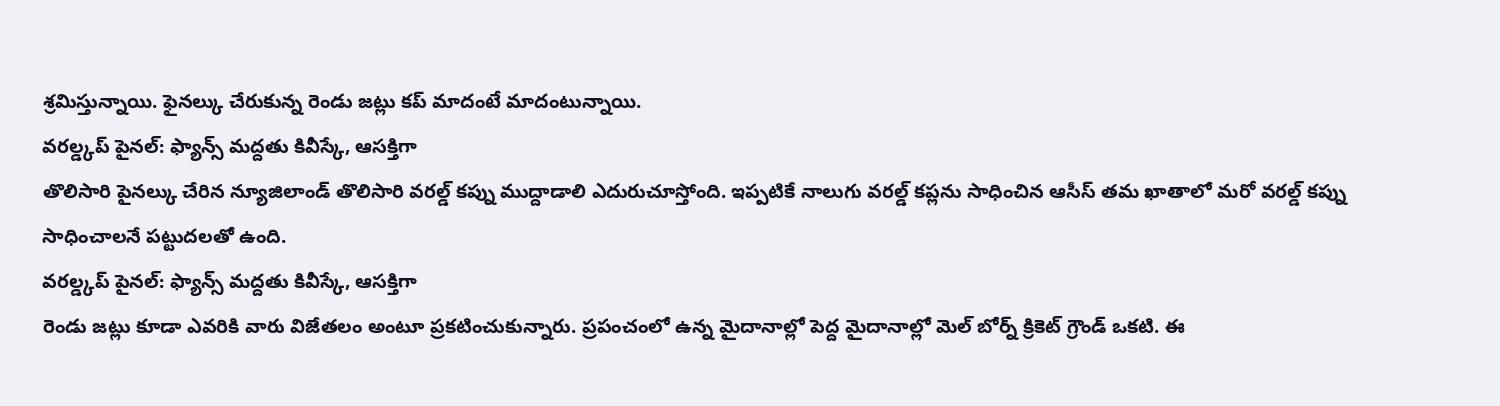శ్రమిస్తున్నాయి. ఫైనల్కు చేరుకున్న రెండు జట్లు కప్ మాదంటే మాదంటున్నాయి.
వరల్డ్కప్ పైనల్: ఫ్యాన్స్ మద్దతు కివీస్కే, ఆసక్తిగా
తొలిసారి పైనల్కు చేరిన న్యూజిలాండ్ తొలిసారి వరల్డ్ కప్ను ముద్దాడాలి ఎదురుచూస్తోంది. ఇప్పటికే నాలుగు వరల్డ్ కప్లను సాధించిన ఆసీస్ తమ ఖాతాలో మరో వరల్డ్ కప్ను సాధించాలనే పట్టుదలతో ఉంది.
వరల్డ్కప్ పైనల్: ఫ్యాన్స్ మద్దతు కివీస్కే, ఆసక్తిగా
రెండు జట్లు కూడా ఎవరికి వారు విజేతలం అంటూ ప్రకటించుకున్నారు. ప్రపంచంలో ఉన్న మైదానాల్లో పెద్ద మైదానాల్లో మెల్ బోర్న్ క్రికెట్ గ్రౌండ్ ఒకటి. ఈ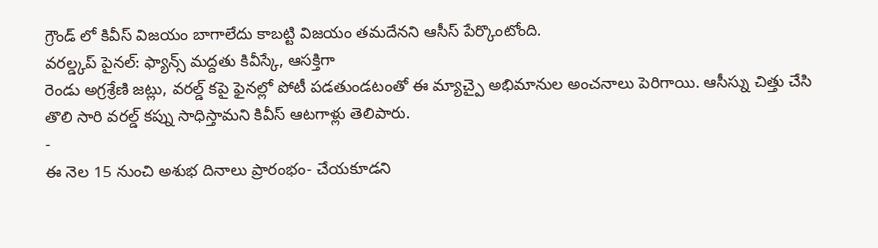గ్రౌండ్ లో కివీస్ విజయం బాగాలేదు కాబట్టి విజయం తమదేనని ఆసీస్ పేర్కొంటోంది.
వరల్డ్కప్ పైనల్: ఫ్యాన్స్ మద్దతు కివీస్కే, ఆసక్తిగా
రెండు అగ్రశ్రేణి జట్లు, వరల్డ్ కపై ఫైనల్లో పోటీ పడతుండటంతో ఈ మ్యాచ్పై అభిమానుల అంచనాలు పెరిగాయి. ఆసీస్ను చిత్తు చేసి తొలి సారి వరల్డ్ కప్ను సాధిస్తామని కివీస్ ఆటగాళ్లు తెలిపారు.
-
ఈ నెల 15 నుంచి అశుభ దినాలు ప్రారంభం- చేయకూడని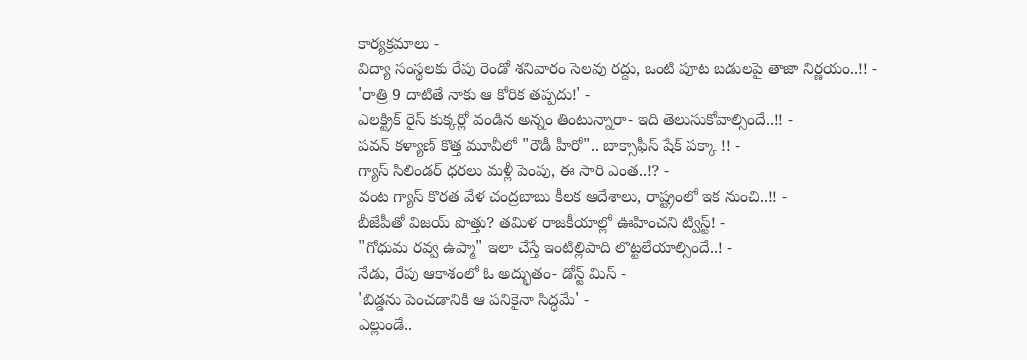కార్యక్రమాలు -
విద్యా సంస్థలకు రేపు రెండో శనివారం సెలవు రద్దు, ఒంటి పూట బడులపై తాజా నిర్ణయం..!! -
'రాత్రి 9 దాటితే నాకు ఆ కోరిక తప్పదు!' -
ఎలక్ట్రిక్ రైస్ కుక్కర్లో వండిన అన్నం తింటున్నారా- ఇది తెలుసుకోవాల్సిందే..!! -
పవన్ కళ్యాణ్ కొత్త మూవీలో "రౌడీ హీరో".. బాక్సాఫీస్ షేక్ పక్కా !! -
గ్యాస్ సిలిండర్ ధరలు మళ్లీ పెంపు, ఈ సారి ఎంత..!? -
వంట గ్యాస్ కొరత వేళ చంద్రబాబు కీలక ఆదేశాలు, రాష్ట్రంలో ఇక నుంచి..!! -
బీజేపీతో విజయ్ పొత్తు? తమిళ రాజకీయాల్లో ఊహించని ట్విస్ట్! -
"గోధుమ రవ్వ ఉప్మా" ఇలా చేస్తే ఇంటిల్లిపాది లొట్టలేయాల్సిందే..! -
నేడు, రేపు ఆకాశంలో ఓ అద్భుతం- డోన్ట్ మిస్ -
'బిడ్డను పెంచడానికి ఆ పనికైనా సిద్ధమే' -
ఎల్లుండే..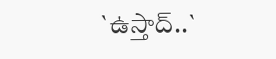`ఉస్తాద్..`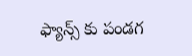ఫ్యాన్స్ కు పండగ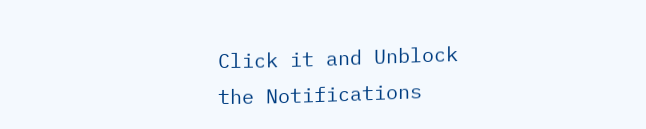Click it and Unblock the Notifications